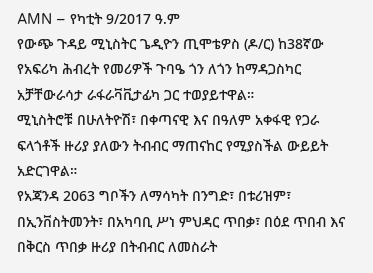AMN – የካቲት 9/2017 ዓ.ም
የውጭ ጉዳይ ሚኒስትር ጌዲዮን ጢሞቴዎስ (ዶ/ር) ከ38ኛው የአፍሪካ ሕብረት የመሪዎች ጉባዔ ጎን ለጎን ከማዳጋስካር አቻቸውራሳታ ራፋራቫቪታፊካ ጋር ተወያይተዋል።
ሚኒስትሮቹ በሁለትዮሽ፣ በቀጣናዊ እና በዓለም አቀፋዊ የጋራ ፍላጎቶች ዙሪያ ያለውን ትብብር ማጠናከር የሚያስችል ውይይት አድርገዋል።
የአጃንዳ 2063 ግቦችን ለማሳካት በንግድ፣ በቱሪዝም፣ በኢንቨስትመንት፣ በአካባቢ ሥነ ምህዳር ጥበቃ፣ በዕደ ጥበብ እና በቅርስ ጥበቃ ዙሪያ በትብብር ለመስራት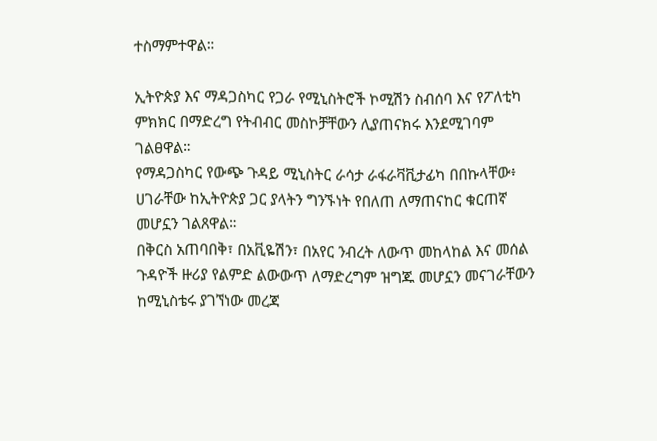ተስማምተዋል።

ኢትዮጵያ እና ማዳጋስካር የጋራ የሚኒስትሮች ኮሚሽን ስብሰባ እና የፖለቲካ ምክክር በማድረግ የትብብር መስኮቻቸውን ሊያጠናክሩ እንደሚገባም ገልፀዋል።
የማዳጋስካር የውጭ ጉዳይ ሚኒስትር ራሳታ ራፋራቫቪታፊካ በበኩላቸው፥ ሀገራቸው ከኢትዮጵያ ጋር ያላትን ግንኙነት የበለጠ ለማጠናከር ቁርጠኛ መሆኗን ገልጸዋል።
በቅርስ አጠባበቅ፣ በአቪዬሽን፣ በአየር ንብረት ለውጥ መከላከል እና መሰል ጉዳዮች ዙሪያ የልምድ ልውውጥ ለማድረግም ዝግጁ መሆኗን መናገራቸውን ከሚኒስቴሩ ያገኘነው መረጃ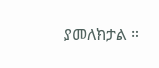ያመለክታል ።